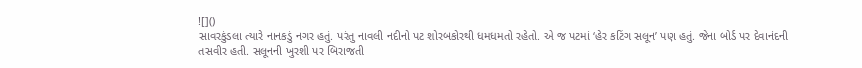![]()
સાવરકુંડલા ત્યારે નાનકડું નગર હતું. પરંતુ નાવલી નદીનો પટ શોરબકોરથી ધમધમતો રહેતો. એ જ પટમાં ‘હેર કટિંગ સલૂન’ પણ હતું. જેના બોર્ડ પર દેવાનંદની તસવીર હતી. સલૂનની ખુરશી પર બિરાજતી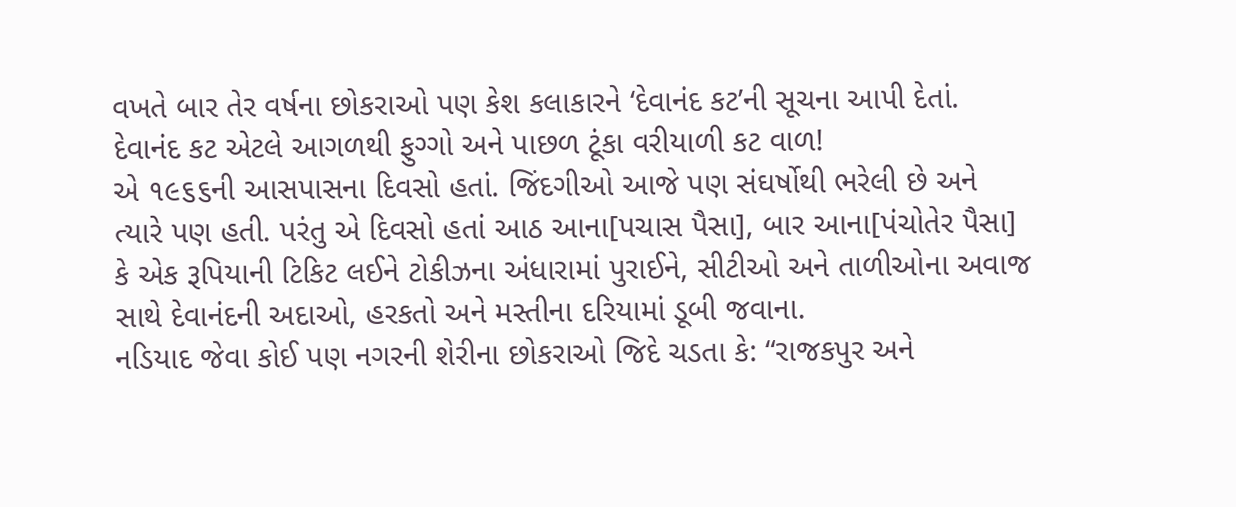વખતે બાર તેર વર્ષના છોકરાઓ પણ કેશ કલાકારને ‘દેવાનંદ કટ’ની સૂચના આપી દેતાં. દેવાનંદ કટ એટલે આગળથી ફુગ્ગો અને પાછળ ટૂંકા વરીયાળી કટ વાળ!
એ ૧૯૬૬ની આસપાસના દિવસો હતાં. જિંદગીઓ આજે પણ સંઘર્ષોથી ભરેલી છે અને ત્યારે પણ હતી. પરંતુ એ દિવસો હતાં આઠ આના[પચાસ પૈસા], બાર આના[પંચોતેર પૈસા] કે એક રૂપિયાની ટિકિટ લઈને ટોકીઝના અંધારામાં પુરાઈને, સીટીઓ અને તાળીઓના અવાજ સાથે દેવાનંદની અદાઓ, હરકતો અને મસ્તીના દરિયામાં ડૂબી જવાના.
નડિયાદ જેવા કોઈ પણ નગરની શેરીના છોકરાઓ જિદે ચડતા કે: “રાજકપુર અને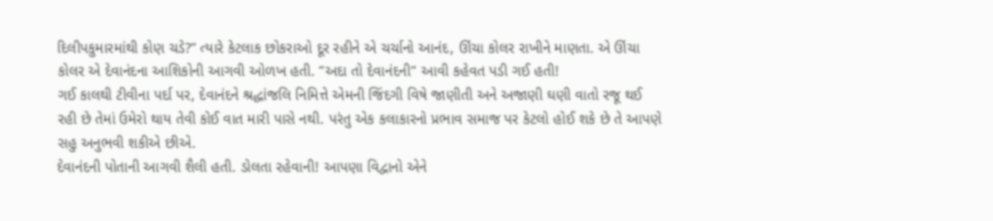દિલીપકુમારમાંથી કોણ ચડે?” ત્યારે કેટલાક છોકરાઓ દૂર રહીને એ ચર્ચાનો આનંદ, ઊંચા કોલર રાખીને માણતા. એ ઊંચા કોલર એ દેવાનંદના આશિકોની આગવી ઓળખ હતી. ”અદા તો દેવાનંદની” આવી કહેવત પડી ગઈ હતી!
ગઈ કાલથી ટીવીના પર્દા પર, દેવાનંદને શ્રદ્ધાંજલિ નિમિત્તે એમની જિંદગી વિષે જાણીતી અને અજાણી ઘણી વાતો રજૂ થઈ રહી છે તેમાં ઉમેરો થાય તેવી કોઈ વાત મારી પાસે નથી. પરંતુ એક કલાકારનો પ્રભાવ સમાજ પર કેટલો હોઈ શકે છે તે આપણે સહુ અનુભવી શકીએ છીએ.
દેવાનંદની પોતાની આગવી શૈલી હતી. ડોલતા રહેવાની! આપણા વિદ્વાનો એને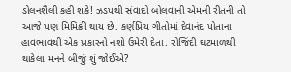ડોલનશૈલી કહી શકે! ઝડપથી સંવાદો બોલવાની એમની રીતની તો આજે પણ મિમિક્રી થાય છે. કર્ણપ્રિય ગીતોમાં દેવાનંદ પોતાના હાવભાવથી એક પ્રકારનો નશો ઉમેરી દેતા. રોજિંદી ઘટમાળથી થાકેલા મનને બીજું શું જોઈએ?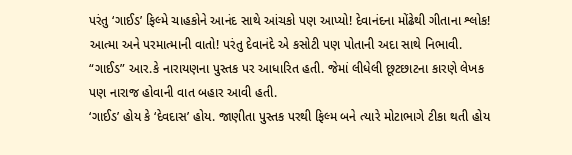પરંતુ ‘ગાઈડ’ ફિલ્મે ચાહકોને આનંદ સાથે આંચકો પણ આપ્યો! દેવાનંદના મોંઢેથી ગીતાના શ્લોક! આત્મા અને પરમાત્માની વાતો! પરંતુ દેવાનંદે એ કસોટી પણ પોતાની અદા સાથે નિભાવી. “ગાઈડ” આર.કે નારાયણના પુસ્તક પર આધારિત હતી. જેમાં લીધેલી છૂટછાટના કારણે લેખક પણ નારાજ હોવાની વાત બહાર આવી હતી.
‘ગાઈડ’ હોય કે ‘દેવદાસ’ હોય. જાણીતા પુસ્તક પરથી ફિલ્મ બને ત્યારે મોટાભાગે ટીકા થતી હોય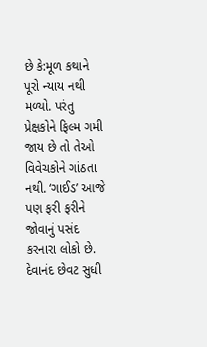છે કે:મૂળ કથાને પૂરો ન્યાય નથી મળ્યો. પરંતુ પ્રેક્ષકોને ફિલ્મ ગમી જાય છે તો તેઓ વિવેચકોને ગાંઠતા નથી. ‘ગાઈડ’ આજે પણ ફરી ફરીને જોવાનું પસંદ કરનારા લોકો છે.
દેવાનંદ છેવટ સુધી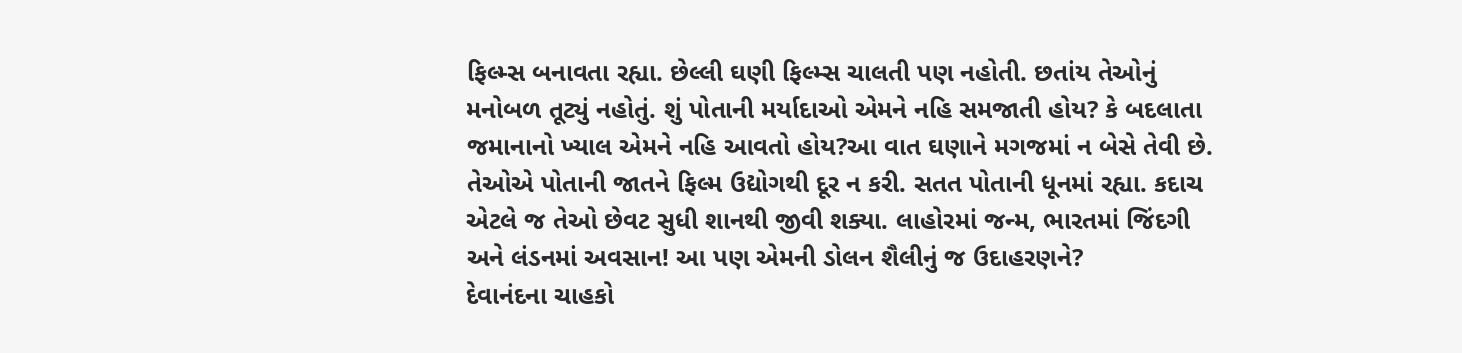ફિલ્મ્સ બનાવતા રહ્યા. છેલ્લી ઘણી ફિલ્મ્સ ચાલતી પણ નહોતી. છતાંય તેઓનું મનોબળ તૂટ્યું નહોતું. શું પોતાની મર્યાદાઓ એમને નહિ સમજાતી હોય? કે બદલાતા જમાનાનો ખ્યાલ એમને નહિ આવતો હોય?આ વાત ઘણાને મગજમાં ન બેસે તેવી છે. તેઓએ પોતાની જાતને ફિલ્મ ઉદ્યોગથી દૂર ન કરી. સતત પોતાની ધૂનમાં રહ્યા. કદાચ એટલે જ તેઓ છેવટ સુધી શાનથી જીવી શક્યા. લાહોરમાં જન્મ, ભારતમાં જિંદગી અને લંડનમાં અવસાન! આ પણ એમની ડોલન શૈલીનું જ ઉદાહરણને?
દેવાનંદના ચાહકો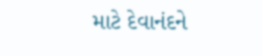માટે દેવાનંદને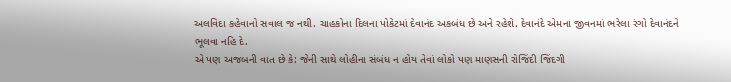અલવિદા કહેવાનો સવાલ જ નથી. ચાહકોના દિલના પોકેટમાં દેવાનંદ અકબંધ છે અને રહેશે. દેવાનંદે એમના જીવનમાં ભરેલા રંગો દેવાનંદને ભૂલવા નહિ દે.
એ પણ અજબની વાત છે કે: જેની સાથે લોહીના સંબંધ ન હોય તેવાં લોકો પણ માણસની રોજિંદી જિંદગી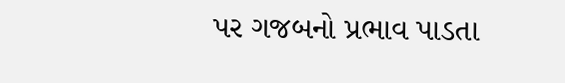પર ગજબનો પ્રભાવ પાડતા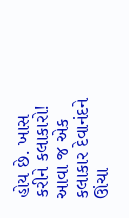હોય છે. ખાસ કરીને કલાકારો!
આવા જ એક કલાકાર દેવાનંદને ઊંચા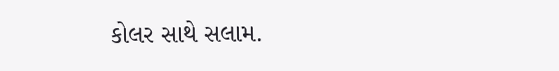કોલર સાથે સલામ.